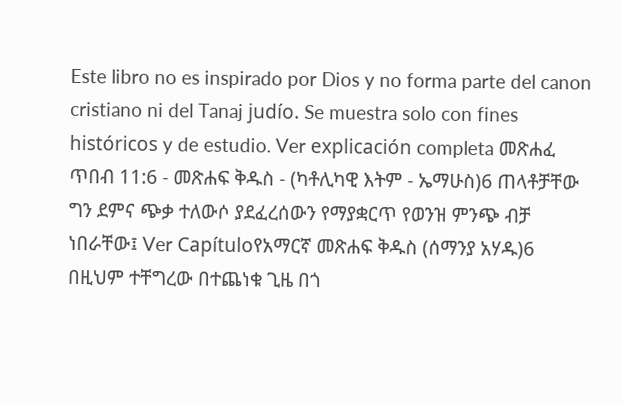Este libro no es inspirado por Dios y no forma parte del canon cristiano ni del Tanaj judío. Se muestra solo con fines históricos y de estudio. Ver explicación completa መጽሐፈ ጥበብ 11:6 - መጽሐፍ ቅዱስ - (ካቶሊካዊ እትም - ኤማሁስ)6 ጠላቶቻቸው ግን ደምና ጭቃ ተለውሶ ያደፈረሰውን የማያቋርጥ የወንዝ ምንጭ ብቻ ነበራቸው፤ Ver Capítuloየአማርኛ መጽሐፍ ቅዱስ (ሰማንያ አሃዱ)6 በዚህም ተቸግረው በተጨነቁ ጊዜ በጎ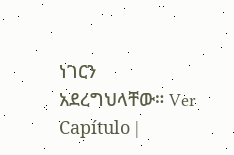ነገርን አደረግህላቸው። Ver Capítulo |